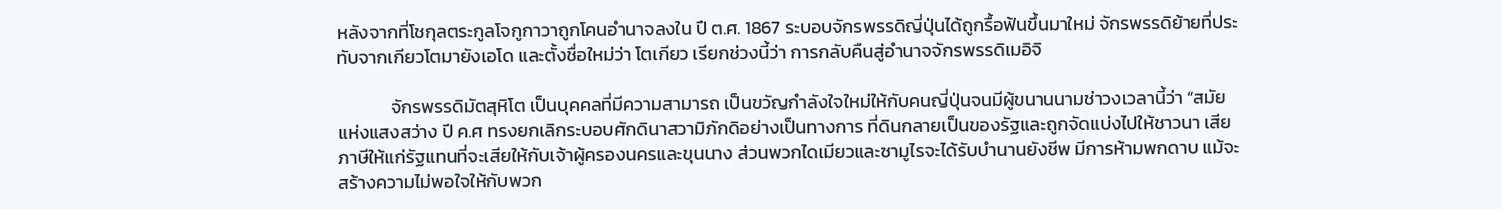หลังจากที่โชกุลตระกูลโจกูกาวาถูกโคนอำนาจลงใน ปึ ต.ศ. 1867 ระบอบจักรพรรดิญี่ปุ่นได้ถูกรื้อฟ้นขึ้นมาใหม่ จักรพรรดิย้ายที่ประทับจากเกียวโตมายังเอโด และตั้งชื่อใหม่ว่า โตเกียว เรียกช่วงนี้ว่า การกลับคืนสู่อำนาจจักรพรรดิเมอิจิ

             จักรพรรดิมัตสุหิโต เป็นบุคคลที่มีความสามารถ เป็นขวัญกำลังใจใหม่ให้กับคนญี่ปุ่นจนมีผู้ขนานนามช่าวงเวลานี้ว่า “สมัยแห่งแสงสว่าง ปี ค.ศ ทรงยกเลิกระบอบศักดินาสวามิภักดิอย่างเป็นทางการ ที่ดินกลายเป็นของรัฐและถูกจัดแบ่งไปให้ชาวนา เสียภาษีให้แก่รัฐแทนที่จะเสียให้กับเจ้าผู้ครองนครและขุนนาง ส่วนพวกไดเมียวและซามูไรจะได้รับบำนานยังชีพ มีการห้ามพกดาบ แม้จะสร้างความไม่พอใจให้กับพวก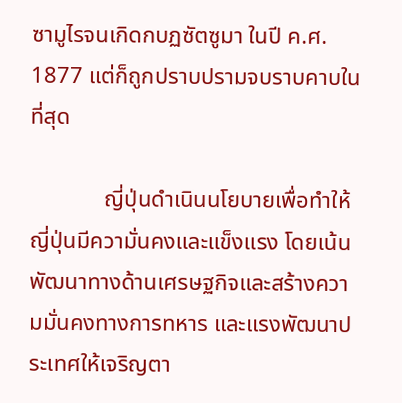ซามูไรจนเกิดกบฏซัตซูมา ในปี ค.ศ. 1877 แต่ก็ถูกปราบปรามจบราบคาบในที่สุด

             ญี่ปุ่นดำเนินนโยบายเพื่อทำให้ญี่ปุ่นมีความั่นคงและแข็งแรง โดยเน้นพัฒนาทางด้านเศรษฐกิจและสร้างความมั่นคงทางการทหาร และแรงพัฒนาประเทศให้เจริญตา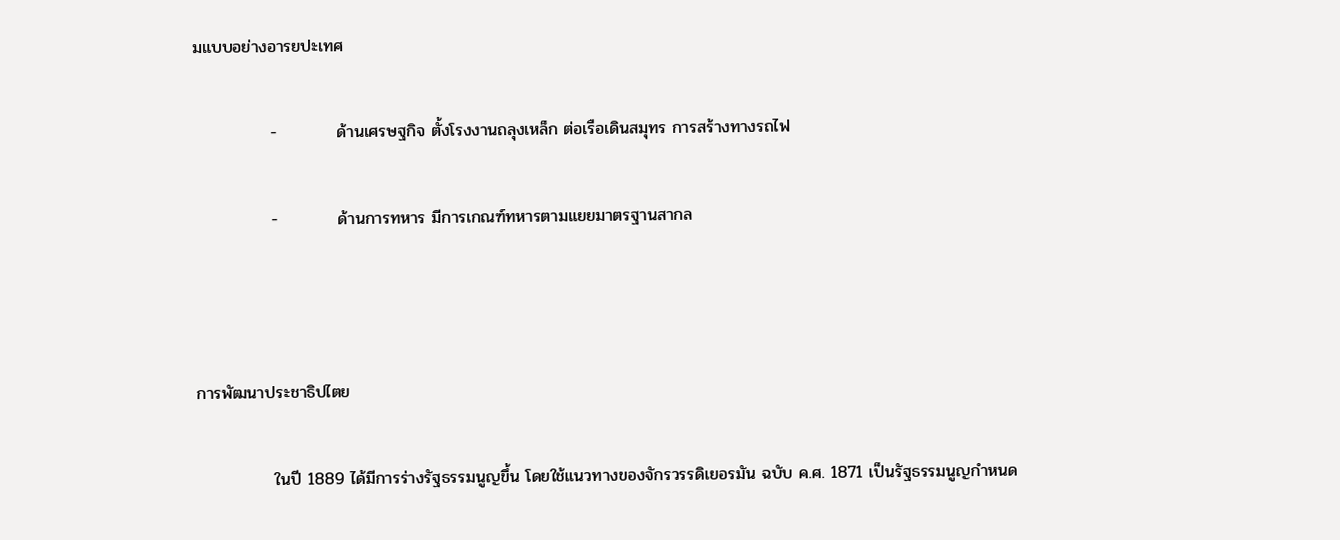มแบบอย่างอารยปะเทศ

             -          ด้านเศรษฐกิจ ตั้งโรงงานถลุงเหล็ก ต่อเรือเดินสมุทร การสร้างทางรถไฟ

             -          ด้านการทหาร มีการเกณฑ์ทหารตามแยยมาตรฐานสากล



การพัฒนาประชาธิปไตย

             ในปี 1889 ได้มีการร่างรัฐธรรมนูญขึ้น โดยใช้แนวทางของจักรวรรดิเยอรมัน ฉบับ ค.ศ. 1871 เป็นรัฐธรรมนูญกำหนด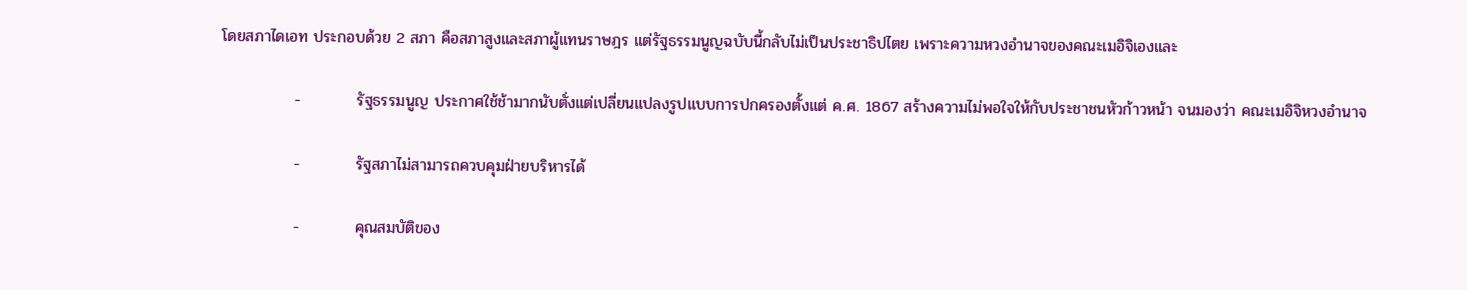โดยสภาไดเอท ประกอบด้วย 2 สภา คือสภาสูงและสภาผู้แทนราษฎร แต่รัฐธรรมนูญฉบับนี้กลับไม่เป็นประชาธิปไตย เพราะความหวงอำนาจของคณะเมอิจิเองและ

             -          รัฐธรรมนูญ ประกาศใช้ช้ามากนับตั่งแต่เปลี่ยนแปลงรูปแบบการปกครองตั้งแต่ ค.ศ. 1867 สร้างความไม่พอใจให้กับประชาชนหัวก้าวหน้า จนมองว่า คณะเมอิจิหวงอำนาจ

             -          รัฐสภาไม่สามารถควบคุมฝ่ายบริหารได้

             -          คุณสมบัติของ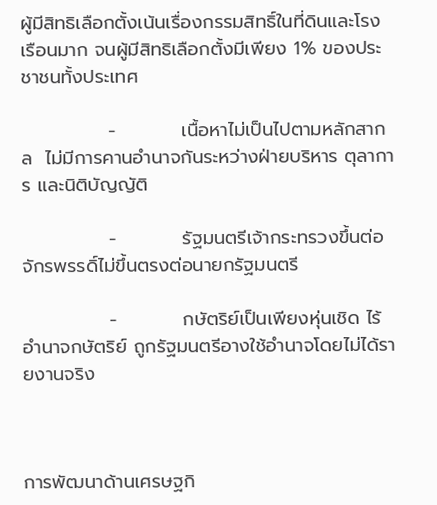ผู้มีสิทธิเลือกตั้งเน้นเรื่องกรรมสิทธิ์ในที่ดินและโรงเรือนมาก จนผู้มีสิทธิเลือกตั้งมีเพียง 1% ของประชาชนทั้งประเทศ

             -          เนื้อหาไม่เป็นไปตามหลักสากล  ไม่มีการคานอำนาจกันระหว่างฝ่ายบริหาร ตุลาการ และนิติบัญญัติ

             -          รัฐมนตรีเจ้ากระทรวงขึ้นต่อจักรพรรดิ์ไม่ขึ้นตรงต่อนายกรัฐมนตรี

             -          กษัตริย์เป็นเพียงหุ่นเชิด ไร้อำนาจกษัตริย์ ถูกรัฐมนตรีอางใช้อำนาจโดยไม่ได้รายงานจริง



การพัฒนาด้านเศรษฐกิ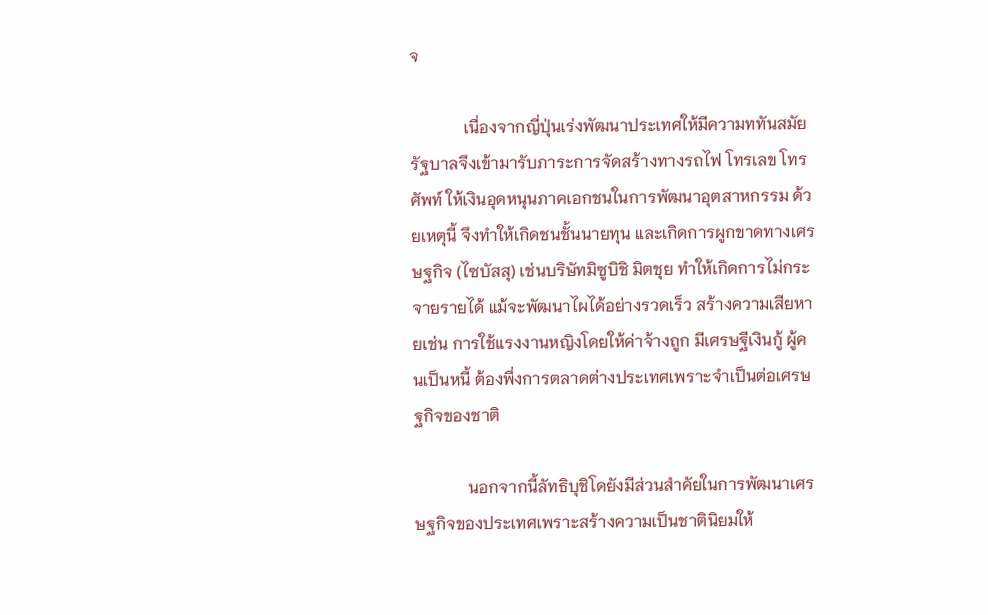จ

             เนื่องจากญี่ปุ่นเร่งพัฒนาประเทศให้มีความททันสมัย รัฐบาลจึงเข้ามารับภาระการจัดสร้างทางรถไฟ โทรเลข โทรศัพท์ ให้เงินอุดหนุนภาคเอกชนในการพัฒนาอุตสาหกรรม ด้วยเหตุนี้ จึงทำให้เกิดชนชั้นนายทุน และเกิดการผูกขาดทางเศรษฐกิจ (ไซบัสสุ) เช่นบริษัทมิซูบิชิ มิตชุย ทำให้เกิดการไม่กระจายรายได้ แม้จะพัฒนาไผได้อย่างรวดเร็ว สร้างความเสียหายเช่น การใช้แรงงานหญิงโดยให้ค่าจ้างถูก มีเศรษฐีเงินกู้ ผู้คนเป็นหนี้ ต้องพึ่งการตลาดต่างประเทศเพราะจำเป็นต่อเศรษฐกิจของชาติ

             นอกจากนี้ลัทธิบุชิโดยังมีส่วนสำคัยในการพัฒนาเศรษฐกิจของประเทศเพราะสร้างความเป็นชาตินิยมให้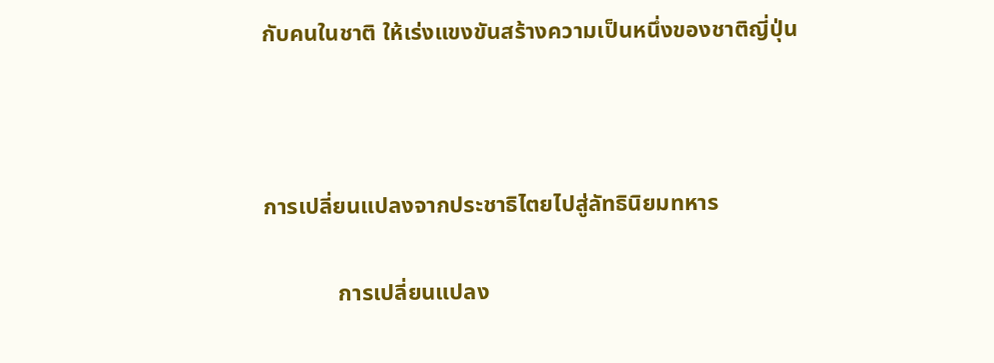กับคนในชาติ ให้เร่งแขงขันสร้างความเป็นหนึ่งของชาติญี่ปุ่น



การเปลี่ยนแปลงจากประชาธิไตยไปสู่ลัทธินิยมทหาร

             การเปลี่ยนแปลง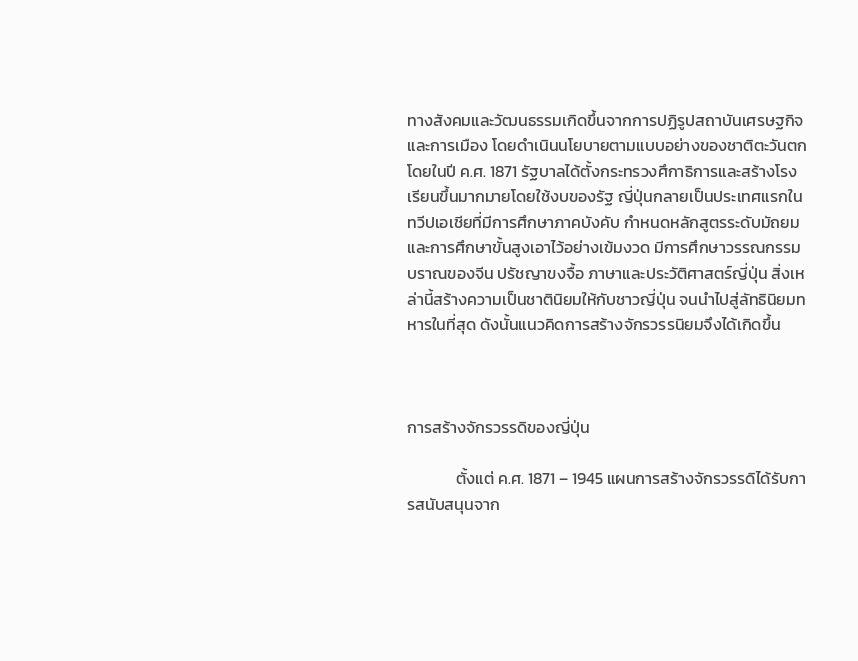ทางสังคมและวัฒนธรรมเกิดขึ้นจากการปฏิรูปสถาบันเศรษฐกิจและการเมือง โดยดำเนินนโยบายตามแบบอย่างของชาติตะวันตก โดยในปี ค.ศ. 1871 รัฐบาลได้ตั้งกระทรวงศึกาธิการและสร้างโรงเรียนขึ้นมากมายโดยใช้งบของรัฐ ญี่ปุ่นกลายเป็นประเทศแรกในทวีปเอเชียที่มีการศึกษาภาคบังคับ กำหนดหลักสูตรระดับมัถยมและการศึกษาขั้นสูงเอาไว้อย่างเข้มงวด มีการศึกษาวรรณกรรมบราณของจีน ปรัชญาขงจื้อ ภาษาและประวัติศาสตร์ญี่ปุ่น สิ่งเหล่านี้สร้างความเป็นชาตินิยมให้กับชาวญี่ปุ่น จนนำไปสู่ลัทธินิยมทหารในที่สุด ดังนั้นแนวคิดการสร้างจักรวรรนิยมจึงได้เกิดขึ้น



การสร้างจักรวรรดิของญี่ปุ่น

             ตั้งแต่ ค.ศ. 1871 – 1945 แผนการสร้างจักรวรรดิได้รับการสนับสนุนจาก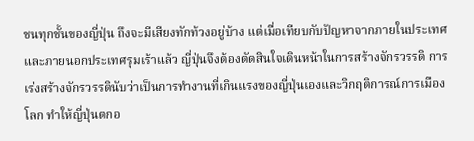ชนทุกชั้นของญี่ปุ่น ถึงจะมีเสียงทักท้วงอยู่บ้าง แต่เมื่อเทียบกับปัญหาจากภายในประเทศและภายนอกประเทศรุมเร้าแล้ว ญี่ปุ่นจึงต้องตัดสินใจเดินหน้าในการสร้างจักรวรรดิ การเร่งสร้างจักรวรรดินับว่าเป็นการทำงานที่เกินแรงของญี่ปุ่นเองและวิกฤติการณ์การเมืองโลก ทำให้ญี่ปุ่นตกอ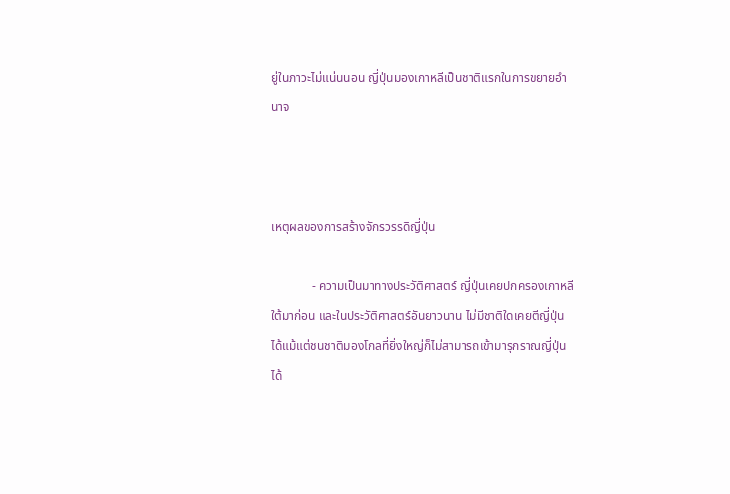ยู่ในภาวะไม่แน่นนอน ญี่ปุ่นมองเกาหลีเป็นชาติแรกในการขยายอำนาจ



เหตุผลของการสร้างจักรวรรดิญี่ปุ่น

             - ความเป็นมาทางประวัติศาสตร์ ญี่ปุ่นเคยปกครองเกาหลีใต้มาก่อน และในประวัติศาสตร์อันยาวนาน ไม่มีชาติใดเคยตีญี่ปุ่นได้แม้แต่ชนชาติมองโกลที่ยิ่งใหญ่ก็ไม่สามารถเข้ามารุกราณญี่ปุ่นได้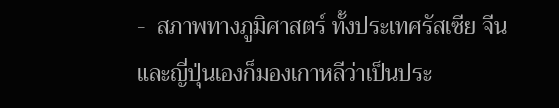-  สภาพทางภูมิศาสตร์ ทั้งประเทศรัสเซีย จีน และญี่ปุ่นเองก็มองเกาหลีว่าเป็นประ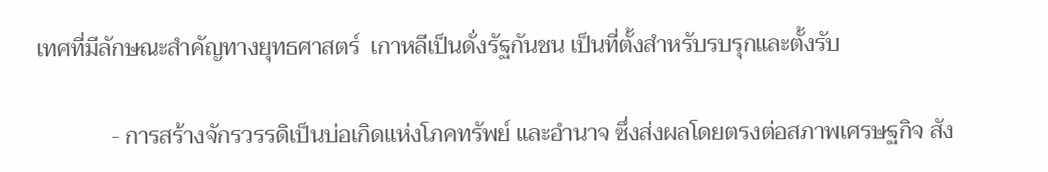เทศที่มีลักษณะสำคัญทางยุทธศาสตร์  เกาหลีเป็นดั่งรัฐกันชน เป็นที่ตั้งสำหรับรบรุกและตั้งรับ

             - การสร้างจักรวรรดิเป็นบ่อเกิดแห่งโภคทรัพย์ และอำนาจ ซึ่งส่งผลโดยตรงต่อสภาพเศรษฐกิจ สัง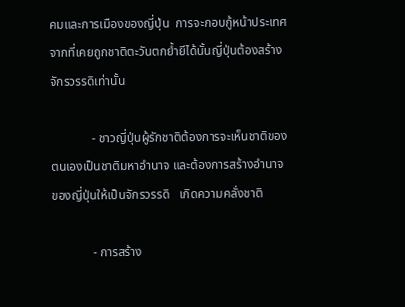คมและการเมืองของญี่ปุ่น  การจะกอบกู้หน้าประเทศจากที่เคยถูกชาติตะวันตกย้ำยีได้นั้นญี่ปุ่นต้องสร้างจักรวรรดิเท่านั้น

             - ชาวญี่ปุ่นผู้รักชาติต้องการจะเห็นชาติของตนเองเป็นชาติมหาอำนาจ และต้องการสร้างอำนาจของญี่ปุ่นให้เป็นจักรวรรดิ   เกิดความคลั่งชาติ

             - การสร้าง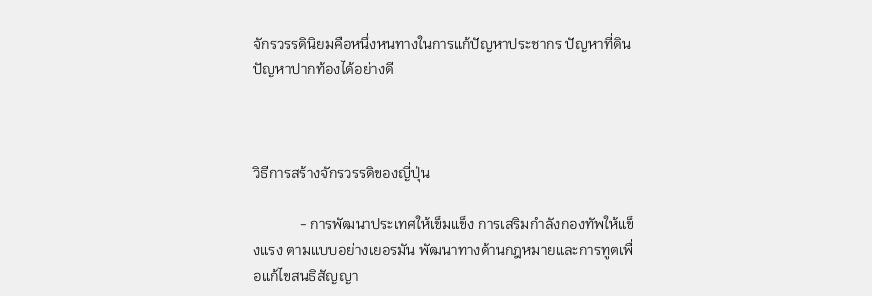จักรวรรดินิยมคือหนึ่งหนทางในการแก้ปัญหาประชากร ปัญหาที่ดิน ปัญหาปากท้องได้อย่างดี



วิธีการสร้างจักรวรรดิของญี่ปุ่น

             - การพัฒนาประเทศให้เข็มแข็ง การเสริมกำลังกองทัพให้แข็งแรง ตามแบบอย่างเยอรมัน พัฒนาทางด้านกฎหมายและการทูตเพื่อแก้ไขสนธิสัญญา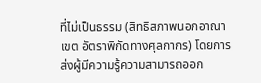ที่ไม่เป็นธรรม (สิทธิสภาพนอกอาณาเขต อัตราพิกัดทางศุลกากร) โดยการส่งผู้มีความรู้ความสามารถออก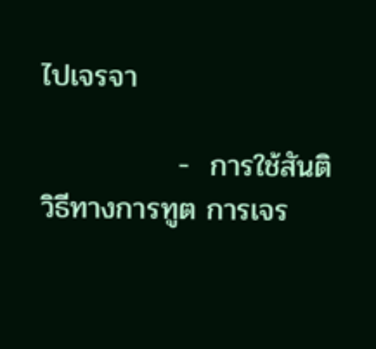ไปเจรจา

             -  การใช้สันติวิธีทางการทูต การเจร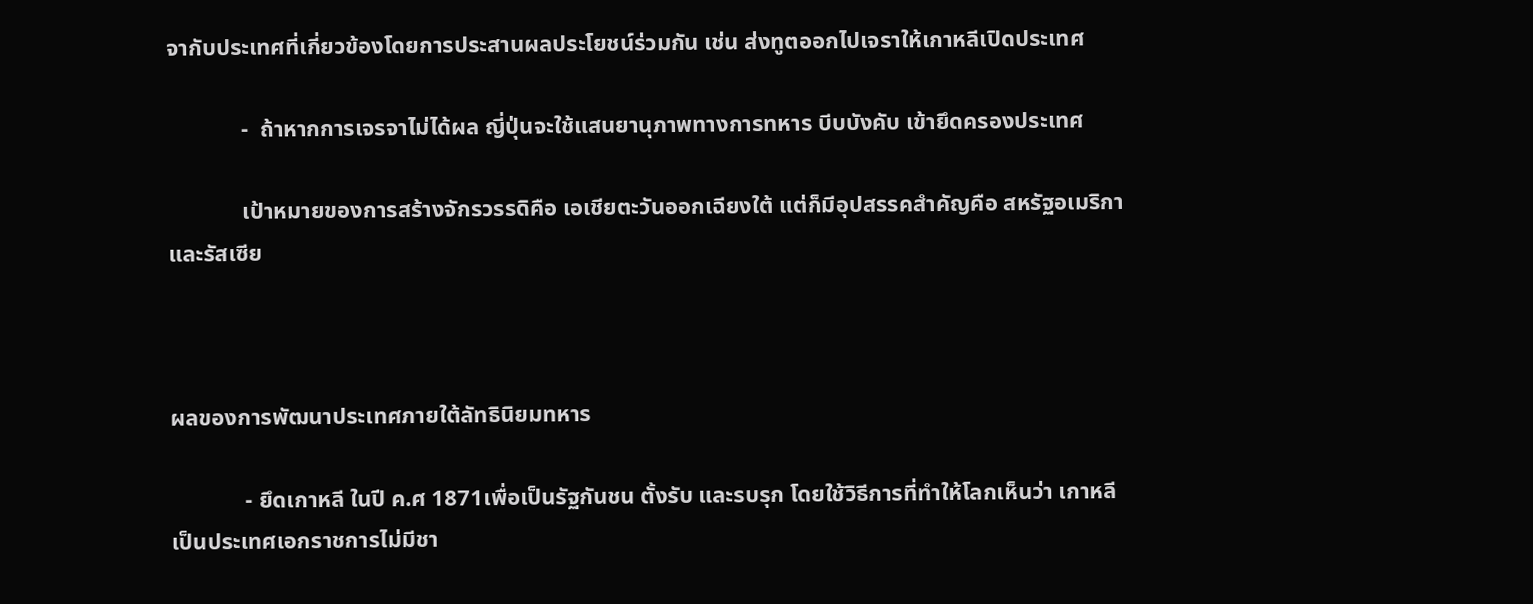จากับประเทศที่เกี่ยวข้องโดยการประสานผลประโยชน์ร่วมกัน เช่น ส่งทูตออกไปเจราให้เกาหลีเปิดประเทศ

             -  ถ้าหากการเจรจาไม่ได้ผล ญี่ปุ่นจะใช้แสนยานุภาพทางการทหาร บีบบังคับ เข้ายึดครองประเทศ

             เป้าหมายของการสร้างจักรวรรดิคือ เอเชียตะวันออกเฉียงใต้ แต่ก็มีอุปสรรคสำคัญคือ สหรัฐอเมริกาและรัสเซีย



ผลของการพัฒนาประเทศภายใต้ลัทธินิยมทหาร

             - ยึดเกาหลี ในปี ค.ศ 1871เพื่อเป็นรัฐกันชน ตั้งรับ และรบรุก โดยใช้วิธีการที่ทำให้โลกเห็นว่า เกาหลีเป็นประเทศเอกราชการไม่มีชา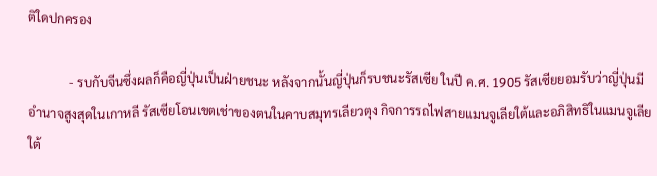ติใดปกครอง

             - รบกับจีนซึ่งผลก็คือญี่ปุ่นเป็นฝ่ายชนะ หลังจากนั้นญี่ปุ่นก็รบชนะรัสเซีย ในปี ค.ศ. 1905 รัสเซียยอมรับว่าญี่ปุ่นมีอำนาจสูงสุดในเกาหลี รัสเซียโอนเขตเช่าของตนในคาบสมุทรเลียวตุง กิจการรถไฟสายแมนจูเลียใต้และอภิสิทธิในแมนจูเลียใต้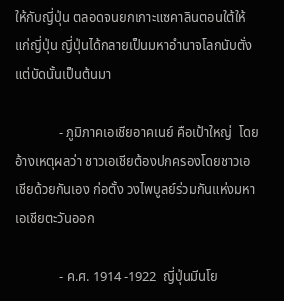ให้กับญี่ปุ่น ตลอดจนยกเกาะแซคาลินตอนใต้ให้แก่ญี่ปุ่น ญี่ปุ่นได้กลายเป็นมหาอำนาจโลกนับตั่งแต่บัดนั้นเป็นต้นมา

             - ภูมิภาคเอเชียอาคเนย์ คือเป้าใหญ่  โดยอ้างเหตุผลว่า ชาวเอเชียต้องปกครองโดยชาวเอเชียด้วยกันเอง ก่อตั้ง วงไพบูลย์ร่วมกันแห่งมหาเอเชียตะวันออก

             - ค.ศ. 1914 -1922  ญี่ปุ่นมีนโย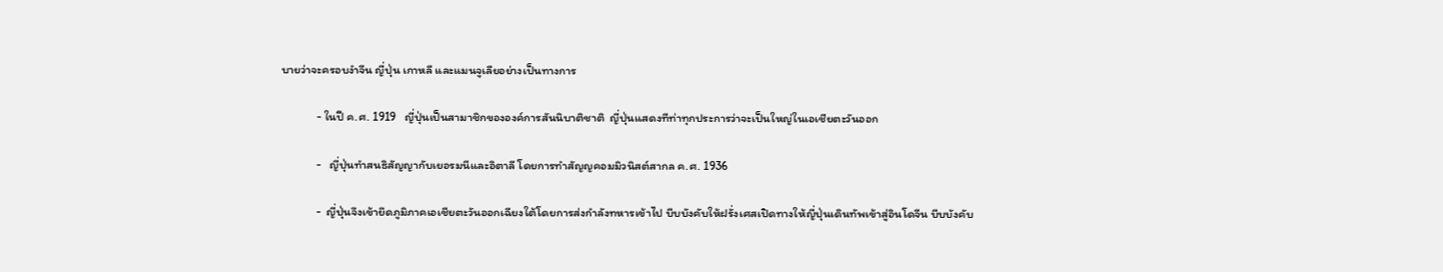บายว่าจะครอบงำจีน ญี่ปุ่น เกาหลี และแมนจูเลียอย่างเป็นทางการ

             - ในปี ค.ศ. 1919   ญี่ปุ่นเป็นสามาชิกขององค์การสันนิบาติชาติ  ญี่ปุ่นแสดงทีท่าทุกประการว่าจะเป็นใหญ่ในเอเชียตะวันออก

             -   ญี่ปุ่นทำสนธิสัญญากับเยอรมนีและอิตาลี โดยการทำสัญญคอมมิวนิสต์สากล ค.ศ. 1936

             -  ญี่ปุ่นจึงเข้ายึดภูมิภาคเอเชียตะวันออกเฉียงใต้โดยการส่งกำลังทหารเข้าไป บีบบังคับให้ฝรั่งเศสเปิดทางให้ญี่ปุ่นเดินทัพเข้าสู่อินโดจีน บีบบังคับ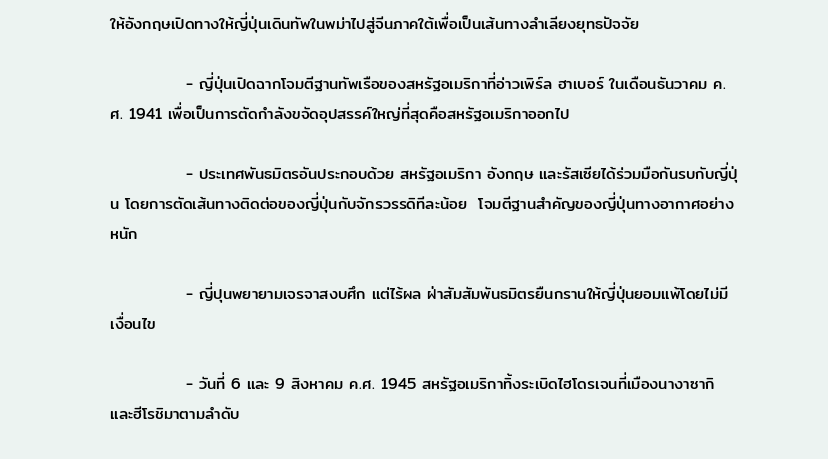ให้อังกฤษเปิดทางให้ญี่ปุ่นเดินทัพในพม่าไปสู่จีนภาคใต้เพื่อเป็นเส้นทางลำเลียงยุทธปัจจัย

             - ญี่ปุ่นเปิดฉากโจมตีฐานทัพเรือของสหรัฐอเมริกาที่อ่าวเพิร์ล ฮาเบอร์ ในเดือนธันวาคม ค.ศ. 1941 เพื่อเป็นการตัดกำลังขจัดอุปสรรค์ใหญ่ที่สุดคือสหรัฐอเมริกาออกไป

             - ประเทศพันธมิตรอันประกอบด้วย สหรัฐอเมริกา อังกฤษ และรัสเซียได้ร่วมมือกันรบกับญี่ปุ่น โดยการตัดเส้นทางติดต่อของญี่ปุ่นกับจักรวรรดิทีละน้อย  โจมตีฐานสำคัญของญี่ปุ่นทางอากาศอย่างหนัก

             - ญี่ปุนพยายามเจรจาสงบศึก แต่ไร้ผล ฝ่าสัมสัมพันธมิตรยืนกรานให้ญี่ปุ่นยอมแพ้โดยไม่มีเงื่อนไข

             - วันที่ 6 และ 9 สิงหาคม ค.ศ. 1945 สหรัฐอเมริกาทิ้งระเบิดไฮโดรเจนที่เมืองนางาซากิ และฮีโรชิมาตามลำดับ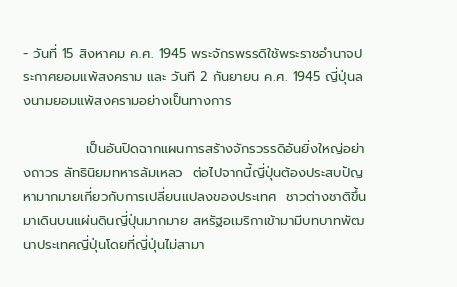- วันที่ 15 สิงหาคม ค.ศ. 1945 พระจักรพรรดิใช้พระราชอำนาจประกาศยอมแพ้สงคราม และ วันที 2 กันยายน ค.ศ. 1945 ญี่ปุ่นลงนามยอมแพ้สงครามอย่างเป็นทางการ

             เป็นอันปิดฉากแผนการสร้างจักรวรรดิอันยิ่งใหญ่อย่างถาวร ลัทธินิยมทหารล้มเหลว  ต่อไปจากนี้ญี่ปุ่นต้องประสบปัญหามากมายเกี่ยวกับการเปลี่ยนแปลงของประเทศ  ชาวต่างชาติขึ้นมาเดินบนแผ่นดินญี่ปุ่นมากมาย สหรัฐอเมริกาเข้ามามีบทบาทพัฒนาประเทศญี่ปุ่นโดยที่ญี่ปุ่นไม่สามา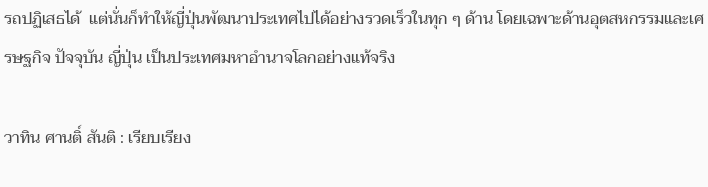รถปฏิเสธได้  แต่นั่นก็ทำให้ญี่ปุ่นพัฒนาประเทศไปได้อย่างรวดเร็วในทุก ๆ ด้าน โดยเฉพาะด้านอุตสหกรรมและเศรษฐกิจ ปัจจุบัน ญี่ปุ่น เป็นประเทศมหาอำนาจโลกอย่างแท้จริง

วาทิน ศานติ์ สันติ : เรียบเรียง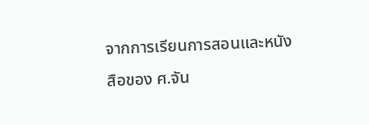จากการเรียนการสอนและหนังสือของ ศ.จัน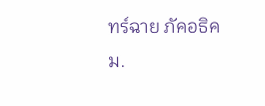ทร์ฉาย ภัคอธิคม.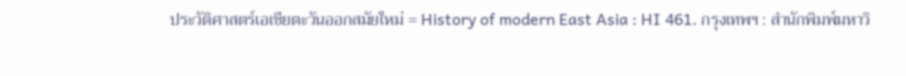ประวัติศาสตร์เอเชียตะวันออกสมัยใหม่ = History of modern East Asia : HI 461. กรุงเทพฯ : สำนักพิมพ์มหาวิ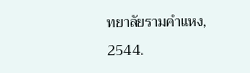ทยาลัยรามคำแหง, 2544.